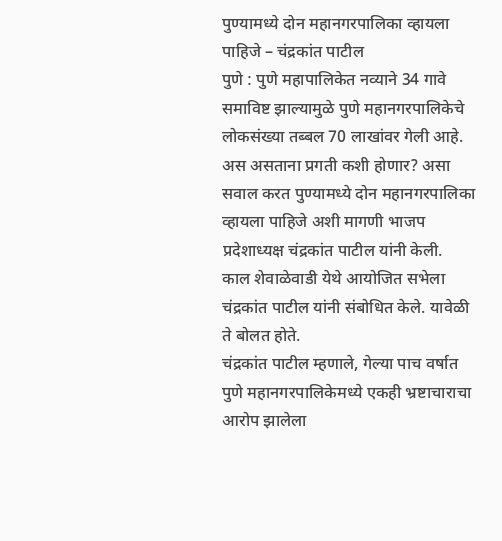पुण्यामध्ये दोन महानगरपालिका व्हायला पाहिजे – चंद्रकांत पाटील
पुणे : पुणे महापालिकेत नव्याने 34 गावे समाविष्ट झाल्यामुळे पुणे महानगरपालिकेचे लोकसंख्या तब्बल 70 लाखांवर गेली आहे. अस असताना प्रगती कशी होणार? असा सवाल करत पुण्यामध्ये दोन महानगरपालिका व्हायला पाहिजे अशी मागणी भाजप प्रदेशाध्यक्ष चंद्रकांत पाटील यांनी केली.
काल शेवाळेवाडी येथे आयोजित सभेला चंद्रकांत पाटील यांनी संबोधित केले. यावेळी ते बोलत होते.
चंद्रकांत पाटील म्हणाले, गेल्या पाच वर्षात पुणे महानगरपालिकेमध्ये एकही भ्रष्टाचाराचा आरोप झालेला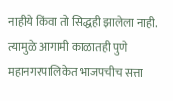नाहीये किंवा तो सिद्धही झालेला नाही. त्यामुळे आगामी काळातही पुणे महानगरपालिकेत भाजपचीच सत्ता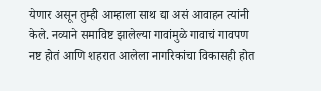येणार असून तुम्ही आम्हाला साथ द्या असं आवाहन त्यांनी केले. नव्याने समाविष्ट झालेल्या गावांमुळे गावाचं गावपण नष्ट होतं आणि शहरात आलेला नागरिकांचा विकासही होत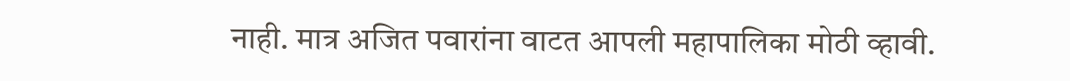नाही. मात्र अजित पवारांना वाटत आपली महापालिका मोठी व्हावी.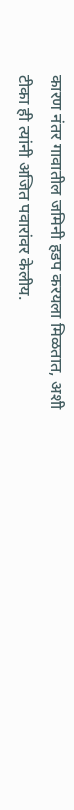कारण नंतर गावातील जमिनी हडप करयला मिळतात, अशी टीका ही त्यांनी अजित पवारांवर केलीय.